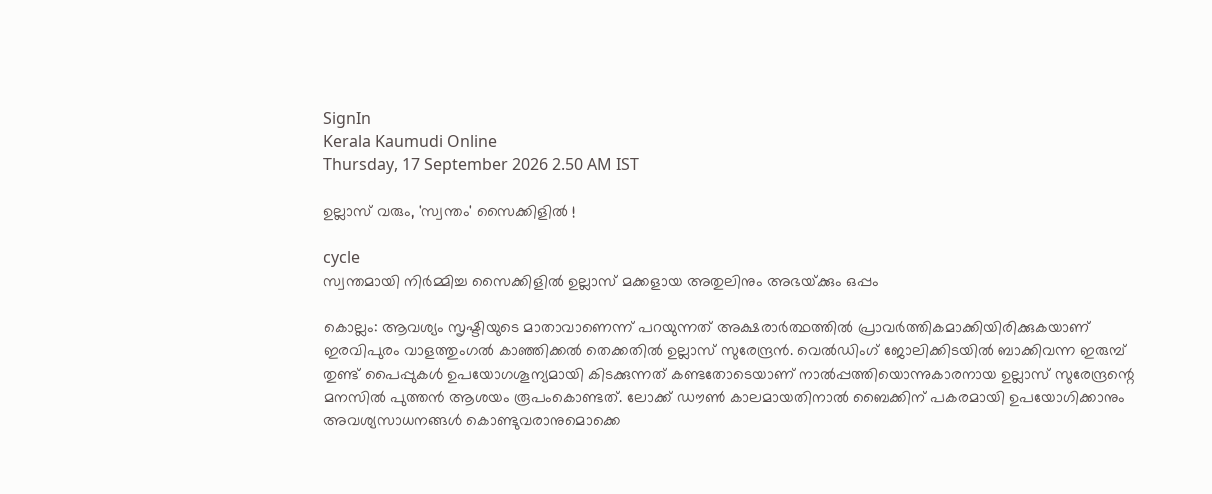SignIn
Kerala Kaumudi Online
Thursday, 17 September 2026 2.50 AM IST

ഉല്ലാസ് വരും, 'സ്വന്തം' സൈക്കിളിൽ !

cycle
സ്വന്തമായി നിർമ്മിച്ച സൈക്കിളിൽ ഉല്ലാസ് മക്കളായ അതുലിനും അഭയ്‌ക്കും ഒപ്പം

കൊല്ലം: ആവശ്യം സൃഷ്ടിയുടെ മാതാവാണെന്ന് പറയുന്നത് അക്ഷരാർത്ഥത്തിൽ പ്രാവർത്തികമാക്കിയിരിക്കുകയാണ് ഇരവിപുരം വാളത്തുംഗൽ കാഞ്ഞിക്കൽ തെക്കതിൽ ഉല്ലാസ് സുരേന്ദ്രൻ. വെൽഡിംഗ് ജോലിക്കിടയിൽ ബാക്കിവന്ന ഇരുമ്പ്‌ തുണ്ട് പൈപ്പുകൾ ഉപയോഗശൂന്യമായി കിടക്കുന്നത് കണ്ടതോടെയാണ് നാൽപ്പത്തിയൊന്നുകാരനായ ഉല്ലാസ് സുരേന്ദ്രന്റെ മനസിൽ പുത്തൻ ആശയം രൂപംകൊണ്ടത്. ലോക്ക് ഡൗൺ കാലമായതിനാൽ ബൈക്കിന് പകരമായി ഉപയോഗിക്കാനും അവശ്യസാധനങ്ങൾ കൊണ്ടുവരാനുമൊക്കെ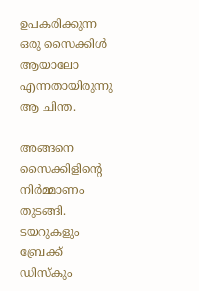ഉപകരിക്കുന്ന ഒരു സൈക്കിൾ ആയാലോ എന്നതായിരുന്നു ആ ചിന്ത.

അങ്ങനെ സൈക്കിളിന്റെ നിർമ്മാണം തുടങ്ങി. ടയറുകളും ബ്രേക്ക് ഡിസ്‌കും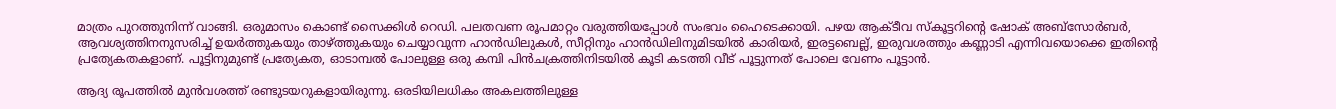മാത്രം പുറത്തുനിന്ന് വാങ്ങി. ഒരുമാസം കൊണ്ട് സൈക്കിൾ റെഡി. പലതവണ രൂപമാറ്റം വരുത്തിയപ്പോൾ സംഭവം ഹൈടെക്കായി. പഴയ ആക്ടീവ സ്‌കൂട്ടറിന്റെ ഷോക് അബ്സോർബർ, ആവശ്യത്തിനനുസരിച്ച് ഉയർത്തുകയും താഴ്ത്തുകയും ചെയ്യാവുന്ന ഹാൻഡിലുകൾ, സീറ്റിനും ഹാൻഡിലിനുമിടയിൽ കാരിയർ, ഇരട്ടബെല്ല്, ഇരുവശത്തും കണ്ണാടി എന്നിവയൊക്കെ ഇതിന്റെ പ്രത്യേകതകളാണ്. പൂട്ടിനുമുണ്ട് പ്രത്യേകത, ഓടാമ്പൽ പോലുള്ള ഒരു കമ്പി പിൻചക്രത്തിനിടയിൽ കൂടി കടത്തി വീട് പൂട്ടുന്നത് പോലെ വേണം പൂട്ടാൻ.

ആദ്യ രൂപത്തിൽ മുൻവശത്ത് രണ്ടുടയറുകളായിരുന്നു. ഒരടിയിലധികം അകലത്തിലുള്ള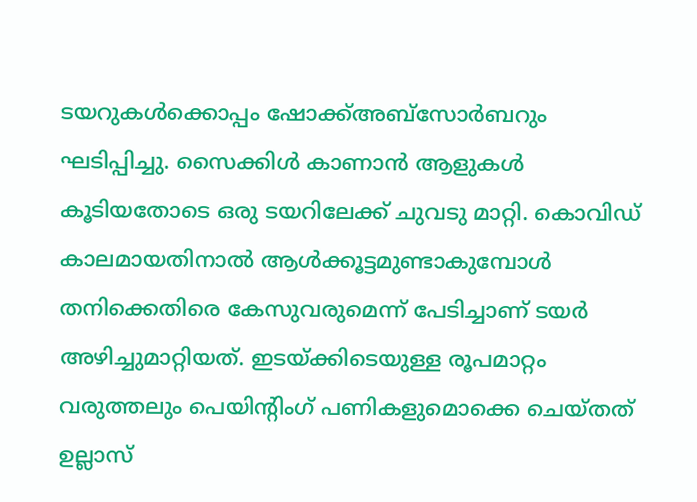ടയറുകൾക്കൊപ്പം ഷോക്ക്അബ്സോർബറും ഘടിപ്പിച്ചു. സൈക്കിൾ കാണാൻ ആളുകൾ കൂടിയതോടെ ഒരു ടയറിലേക്ക് ചുവടു മാറ്റി. കൊവിഡ് കാലമായതിനാൽ ആൾക്കൂട്ടമുണ്ടാകുമ്പോൾ തനിക്കെതിരെ കേസുവരുമെന്ന് പേടിച്ചാണ് ടയർ അഴിച്ചുമാറ്റിയത്. ഇടയ്ക്കിടെയുള്ള രൂപമാറ്റം വരുത്തലും പെയിന്റിംഗ് പണികളുമൊക്കെ ചെയ്തത് ഉല്ലാസ്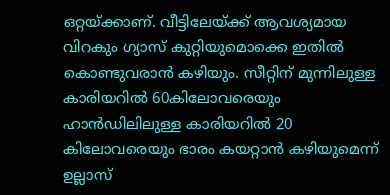ഒറ്റയ്ക്കാണ്. വീട്ടിലേയ്ക്ക് ആവശ്യമായ വിറകും ഗ്യാസ് കുറ്റിയുമൊക്കെ ഇതിൽ കൊണ്ടുവരാൻ കഴിയും. സീറ്റിന് മുന്നിലുള്ള കാരിയറിൽ 60കിലോവരെയും ഹാൻഡിലിലുള്ള കാരിയറിൽ 20 കിലോവരെയും ഭാരം കയറ്റാൻ കഴിയുമെന്ന് ഉല്ലാസ്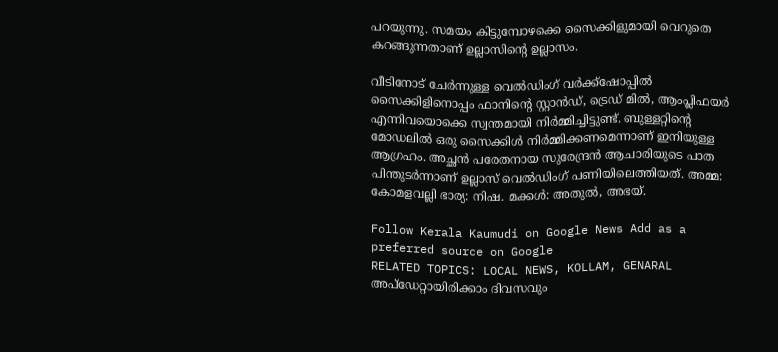പറയുന്നു. സമയം കിട്ടുമ്പോഴക്കെ സൈക്കിളുമായി വെറുതെ കറങ്ങുന്നതാണ് ഉല്ലാസിന്റെ ഉല്ലാസം.

വീടിനോട് ചേർന്നുള്ള വെൽഡിംഗ് വർക്ക്‌ഷോപ്പിൽ സൈക്കിളിനൊപ്പം ഫാനിന്റെ സ്റ്റാൻഡ്, ട്രെഡ് മിൽ, ആംപ്ലിഫയർ എന്നിവയൊക്കെ സ്വന്തമായി നിർമ്മിച്ചിട്ടുണ്ട്. ബുള്ളറ്റിന്റെ മോഡലിൽ ഒരു സൈക്കിൾ നിർമ്മിക്കണമെന്നാണ് ഇനിയുള്ള ആഗ്രഹം. അച്ഛൻ പരേതനായ സുരേന്ദ്രൻ ആചാരിയുടെ പാത പിന്തുടർന്നാണ് ഉല്ലാസ് വെൽഡിംഗ് പണിയിലെത്തിയത്. അമ്മ: കോമളവല്ലി ഭാര്യ: നിഷ. മക്കൾ: അതുൽ, അഭയ്.

Follow Kerala Kaumudi on Google News Add as a preferred source on Google
RELATED TOPICS: LOCAL NEWS, KOLLAM, GENARAL
അപ്ഡേറ്റായിരിക്കാം ദിവസവും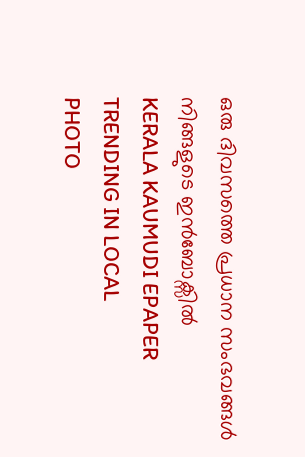ഒരു ദിവസത്തെ പ്രധാന സംഭവങ്ങൾ നിങ്ങളുടെ ഇൻബോക്സിൽ
KERALA KAUMUDI EPAPER
TRENDING IN LOCAL
PHOTO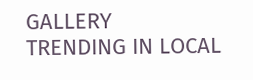GALLERY
TRENDING IN LOCAL